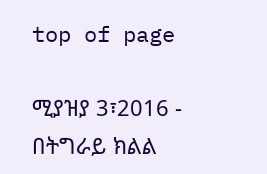top of page

ሚያዝያ 3፣2016 - በትግራይ ክልል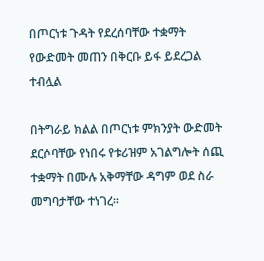በጦርነቱ ጉዳት የደረሰባቸው ተቋማት የውድመት መጠን በቅርቡ ይፋ ይደረጋል ተብሏል

በትግራይ ክልል በጦርነቱ ምክንያት ውድመት ደርሶባቸው የነበሩ የቱሪዝም አገልግሎት ሰጪ ተቋማት በሙሉ አቅማቸው ዳግም ወደ ስራ መግባታቸው ተነገረ፡፡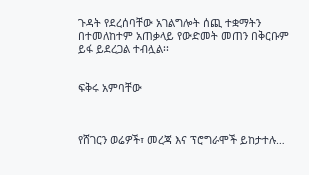ጉዳት የደረሰባቸው አገልግሎት ሰጪ ተቋማትን በተመለከተም አጠቃላይ የውድመት መጠን በቅርቡም ይፋ ይደረጋል ተብሏል፡፡


ፍቅሩ አምባቸው



የሸገርን ወሬዎች፣ መረጃ እና ፕሮግራሞች ይከታተሉ…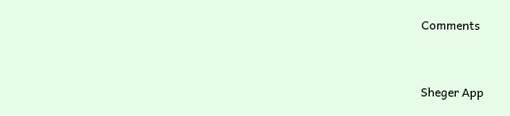Comments


Sheger App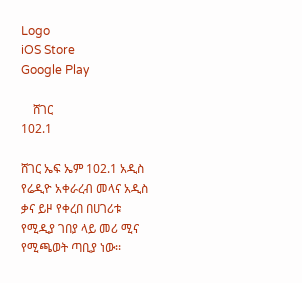Logo
iOS Store
Google Play

    ሸገር
102.1

ሸገር ኤፍ ኤም 102.1 አዲስ የሬዲዮ አቀራረብ መላና አዲስ ቃና ይዞ የቀረበ በሀገሪቱ የሚዲያ ገበያ ላይ መሪ ሚና የሚጫወት ጣቢያ ነው፡፡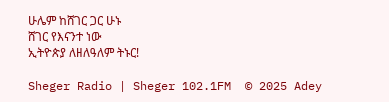ሁሌም ከሸገር ጋር ሁኑ
ሸገር የእናንተ ነው
ኢትዮጵያ ለዘለዓለም ትኑር!

Sheger Radio | Sheger 102.1FM  © 2025 Adey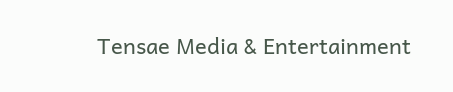Tensae Media & Entertainment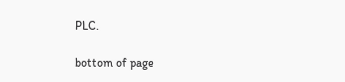PLC.

bottom of page